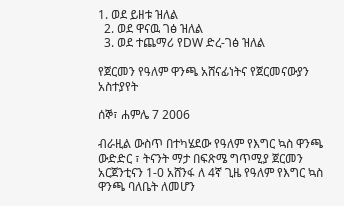1. ወደ ይዘቱ ዝለል
  2. ወደ ዋናዉ ገፅ ዝለል
  3. ወደ ተጨማሪ የDW ድረ-ገፅ ዝለል

የጀርመን የዓለም ዋንጫ አሸናፊነትና የጀርመናውያን አስተያየት

ሰኞ፣ ሐምሌ 7 2006

ብራዚል ውስጥ በተካሄደው የዓለም የእግር ኳስ ዋንጫ ውድድር ፣ ትናንት ማታ በፍጽሜ ግጥሚያ ጀርመን አርጀንቲናን 1-0 አሸንፋ ለ 4ኛ ጊዜ የዓለም የእግር ኳስ ዋንጫ ባለቤት ለመሆን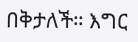በቅታለች። እግር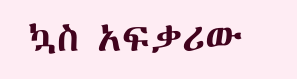ኳስ አፍቃሪው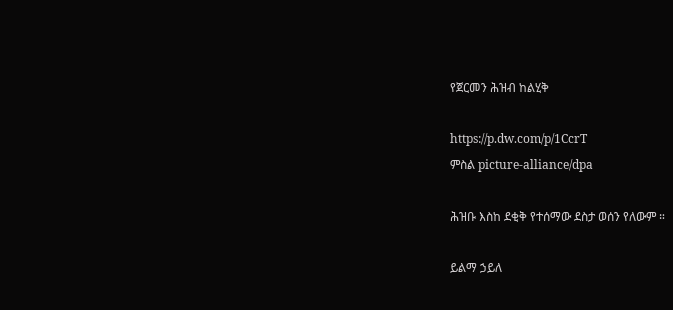የጀርመን ሕዝብ ከልሂቅ

https://p.dw.com/p/1CcrT
ምስል picture-alliance/dpa

ሕዝቡ እስከ ደቂቅ የተሰማው ደስታ ወሰን የለውም ።

ይልማ ኃይለ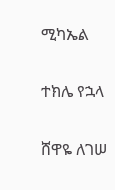ሚካኤል

ተክሌ የኋላ

ሸዋዬ ለገሠ